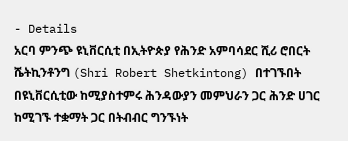- Details
አርባ ምንጭ ዩኒቨርሲቲ በኢትዮጵያ የሕንድ አምባሳደር ሺሪ ሮበርት ሼትኪንቶንግ (Shri Robert Shetkintong) በተገኙበት በዩኒቨርሲቲው ከሚያስተምሩ ሕንዳውያን መምህራን ጋር ሕንድ ሀገር ከሚገኙ ተቋማት ጋር በትብብር ግንኙነት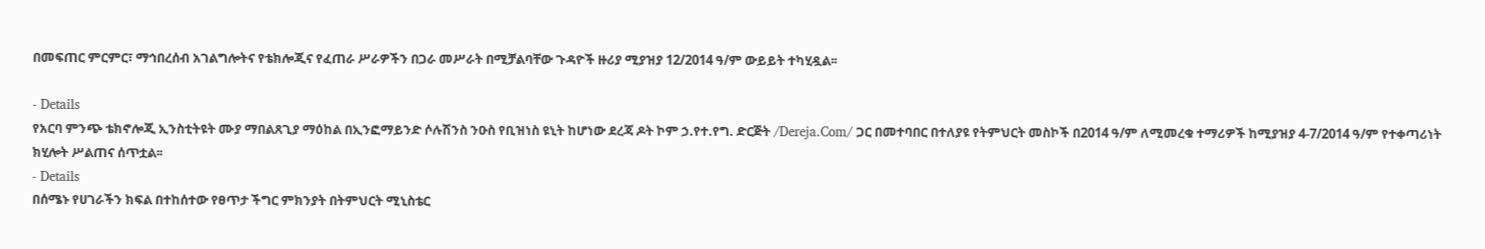በመፍጠር ምርምር፣ ማኅበረሰብ አገልግሎትና የቴክሎጂና የፈጠራ ሥራዎችን በጋራ መሥራት በሚቻልባቸው ጉዳዮች ዙሪያ ሚያዝያ 12/2014 ዓ/ም ውይይት ተካሂዷል፡፡

- Details
የአርባ ምንጭ ቴክኖሎጂ ኢንስቲትዩት ሙያ ማበልጸጊያ ማዕከል በኢንፎማይንድ ሶሉሽንስ ንዑስ የቢዝነስ ዩኒት ከሆነው ደረጃ ዶት ኮም ኃ.የተ.የግ. ድርጅት /Dereja.Com/ ጋር በመተባበር በተለያዩ የትምህርት መስኮች በ2014 ዓ/ም ለሚመረቁ ተማሪዎች ከሚያዝያ 4-7/2014 ዓ/ም የተቀጣሪነት ክሂሎት ሥልጠና ሰጥቷል፡፡
- Details
በሰሜኑ የሀገራችን ክፍል በተከሰተው የፀጥታ ችግር ምክንያት በትምህርት ሚኒስቴር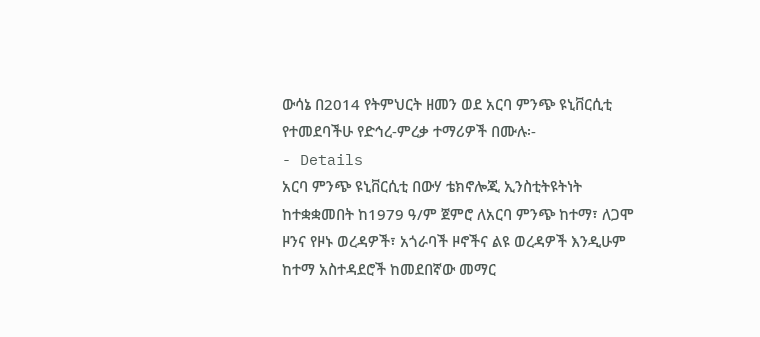ውሳኔ በ2014 የትምህርት ዘመን ወደ አርባ ምንጭ ዩኒቨርሲቲ የተመደባችሁ የድኅረ-ምረቃ ተማሪዎች በሙሉ፡-
- Details
አርባ ምንጭ ዩኒቨርሲቲ በውሃ ቴክኖሎጂ ኢንስቲትዩትነት ከተቋቋመበት ከ1979 ዓ/ም ጀምሮ ለአርባ ምንጭ ከተማ፣ ለጋሞ ዞንና የዞኑ ወረዳዎች፣ አጎራባች ዞኖችና ልዩ ወረዳዎች እንዲሁም ከተማ አስተዳደሮች ከመደበኛው መማር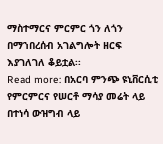ማስተማርና ምርምር ጎን ለጎን በማኀበረሰብ አገልግሎት ዘርፍ እያገለገለ ቆይቷል፡፡
Read more: በአርባ ምንጭ ዩኒቨርሲቲ የምርምርና የሠርቶ ማሳያ መሬት ላይ በተነሳ ውዝግብ ላይ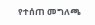የተሰጠ መግለጫ